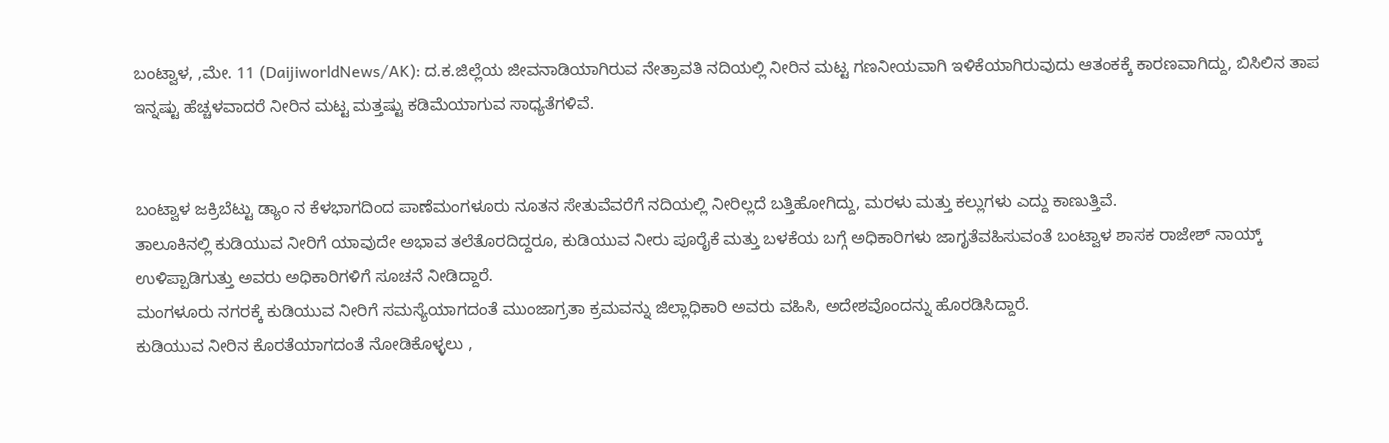ಬಂಟ್ವಾಳ, ,ಮೇ. 11 (DaijiworldNews/AK): ದ.ಕ.ಜಿಲ್ಲೆಯ ಜೀವನಾಡಿಯಾಗಿರುವ ನೇತ್ರಾವತಿ ನದಿಯಲ್ಲಿ ನೀರಿನ ಮಟ್ಟ ಗಣನೀಯವಾಗಿ ಇಳಿಕೆಯಾಗಿರುವುದು ಆತಂಕಕ್ಕೆ ಕಾರಣವಾಗಿದ್ದು, ಬಿಸಿಲಿನ ತಾಪ ಇನ್ನಷ್ಟು ಹೆಚ್ಚಳವಾದರೆ ನೀರಿನ ಮಟ್ಟ ಮತ್ತಷ್ಟು ಕಡಿಮೆಯಾಗುವ ಸಾಧ್ಯತೆಗಳಿವೆ.


ಬಂಟ್ವಾಳ ಜಕ್ರಿಬೆಟ್ಟು ಡ್ಯಾಂ ನ ಕೆಳಭಾಗದಿಂದ ಪಾಣೆಮಂಗಳೂರು ನೂತನ ಸೇತುವೆವರೆಗೆ ನದಿಯಲ್ಲಿ ನೀರಿಲ್ಲದೆ ಬತ್ತಿಹೋಗಿದ್ದು, ಮರಳು ಮತ್ತು ಕಲ್ಲುಗಳು ಎದ್ದು ಕಾಣುತ್ತಿವೆ.
ತಾಲೂಕಿನಲ್ಲಿ ಕುಡಿಯುವ ನೀರಿಗೆ ಯಾವುದೇ ಅಭಾವ ತಲೆತೊರದಿದ್ದರೂ, ಕುಡಿಯುವ ನೀರು ಪೂರೈಕೆ ಮತ್ತು ಬಳಕೆಯ ಬಗ್ಗೆ ಅಧಿಕಾರಿಗಳು ಜಾಗೃತೆವಹಿಸುವಂತೆ ಬಂಟ್ವಾಳ ಶಾಸಕ ರಾಜೇಶ್ ನಾಯ್ಕ್ ಉಳಿಪ್ಪಾಡಿಗುತ್ತು ಅವರು ಅಧಿಕಾರಿಗಳಿಗೆ ಸೂಚನೆ ನೀಡಿದ್ದಾರೆ.
ಮಂಗಳೂರು ನಗರಕ್ಕೆ ಕುಡಿಯುವ ನೀರಿಗೆ ಸಮಸ್ಯೆಯಾಗದಂತೆ ಮುಂಜಾಗ್ರತಾ ಕ್ರಮವನ್ನು ಜಿಲ್ಲಾಧಿಕಾರಿ ಅವರು ವಹಿಸಿ, ಅದೇಶವೊಂದನ್ನು ಹೊರಡಿಸಿದ್ದಾರೆ.
ಕುಡಿಯುವ ನೀರಿನ ಕೊರತೆಯಾಗದಂತೆ ನೋಡಿಕೊಳ್ಳಲು ,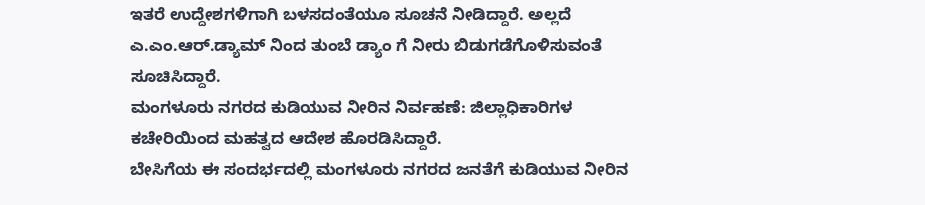ಇತರೆ ಉದ್ದೇಶಗಳಿಗಾಗಿ ಬಳಸದಂತೆಯೂ ಸೂಚನೆ ನೀಡಿದ್ದಾರೆ. ಅಲ್ಲದೆ ಎ.ಎಂ.ಆರ್.ಡ್ಯಾಮ್ ನಿಂದ ತುಂಬೆ ಡ್ಯಾಂ ಗೆ ನೀರು ಬಿಡುಗಡೆಗೊಳಿಸುವಂತೆ ಸೂಚಿಸಿದ್ದಾರೆ.
ಮಂಗಳೂರು ನಗರದ ಕುಡಿಯುವ ನೀರಿನ ನಿರ್ವಹಣೆ: ಜಿಲ್ಲಾಧಿಕಾರಿಗಳ ಕಚೇರಿಯಿಂದ ಮಹತ್ವದ ಆದೇಶ ಹೊರಡಿಸಿದ್ದಾರೆ.
ಬೇಸಿಗೆಯ ಈ ಸಂದರ್ಭದಲ್ಲಿ ಮಂಗಳೂರು ನಗರದ ಜನತೆಗೆ ಕುಡಿಯುವ ನೀರಿನ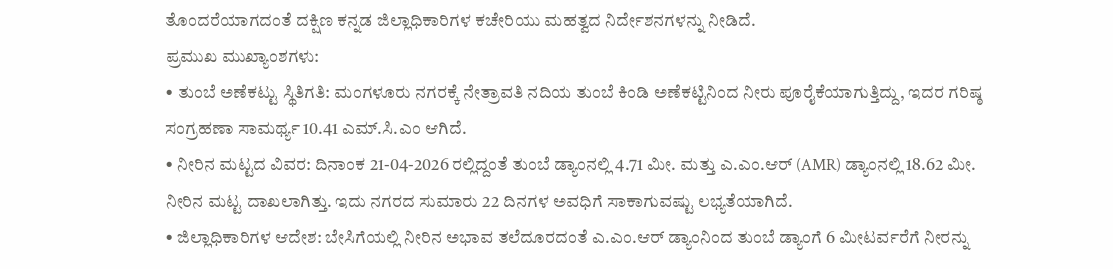ತೊಂದರೆಯಾಗದಂತೆ ದಕ್ಷಿಣ ಕನ್ನಡ ಜಿಲ್ಲಾಧಿಕಾರಿಗಳ ಕಚೇರಿಯು ಮಹತ್ವದ ನಿರ್ದೇಶನಗಳನ್ನು ನೀಡಿದೆ.
ಪ್ರಮುಖ ಮುಖ್ಯಾಂಶಗಳು:
• ತುಂಬೆ ಅಣೆಕಟ್ಟು ಸ್ಥಿತಿಗತಿ: ಮಂಗಳೂರು ನಗರಕ್ಕೆ ನೇತ್ರಾವತಿ ನದಿಯ ತುಂಬೆ ಕಿಂಡಿ ಅಣೆಕಟ್ಟಿನಿಂದ ನೀರು ಪೂರೈಕೆಯಾಗುತ್ತಿದ್ದು, ಇದರ ಗರಿಷ್ಠ ಸಂಗ್ರಹಣಾ ಸಾಮರ್ಥ್ಯ 10.41 ಎಮ್.ಸಿ.ಎಂ ಆಗಿದೆ.
• ನೀರಿನ ಮಟ್ಟದ ವಿವರ: ದಿನಾಂಕ 21-04-2026 ರಲ್ಲಿದ್ದಂತೆ ತುಂಬೆ ಡ್ಯಾಂನಲ್ಲಿ 4.71 ಮೀ. ಮತ್ತು ಎ.ಎಂ.ಆರ್ (AMR) ಡ್ಯಾಂನಲ್ಲಿ 18.62 ಮೀ. ನೀರಿನ ಮಟ್ಟ ದಾಖಲಾಗಿತ್ತು. ಇದು ನಗರದ ಸುಮಾರು 22 ದಿನಗಳ ಅವಧಿಗೆ ಸಾಕಾಗುವಷ್ಟು ಲಭ್ಯತೆಯಾಗಿದೆ.
• ಜಿಲ್ಲಾಧಿಕಾರಿಗಳ ಆದೇಶ: ಬೇಸಿಗೆಯಲ್ಲಿ ನೀರಿನ ಅಭಾವ ತಲೆದೂರದಂತೆ ಎ.ಎಂ.ಆರ್ ಡ್ಯಾಂನಿಂದ ತುಂಬೆ ಡ್ಯಾಂಗೆ 6 ಮೀಟರ್ವರೆಗೆ ನೀರನ್ನು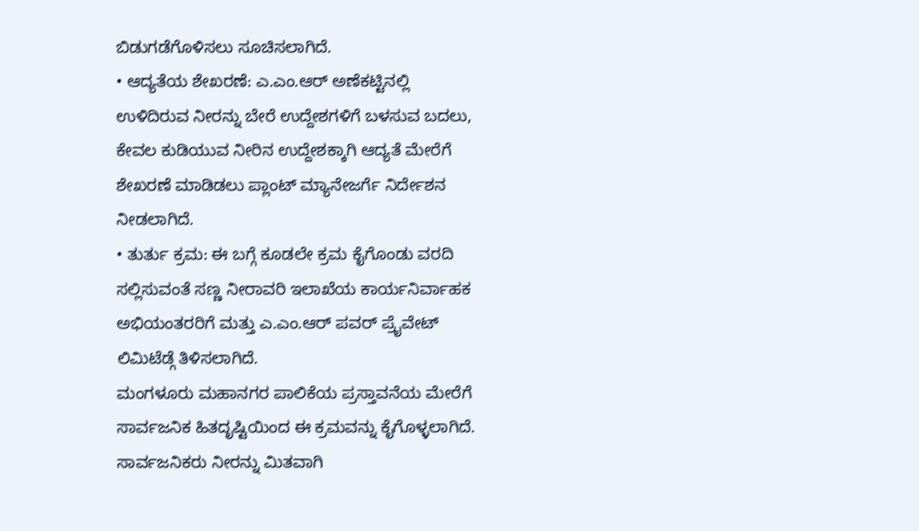ಬಿಡುಗಡೆಗೊಳಿಸಲು ಸೂಚಿಸಲಾಗಿದೆ.
• ಆದ್ಯತೆಯ ಶೇಖರಣೆ: ಎ.ಎಂ.ಆರ್ ಅಣೆಕಟ್ಟಿನಲ್ಲಿ ಉಳಿದಿರುವ ನೀರನ್ನು ಬೇರೆ ಉದ್ದೇಶಗಳಿಗೆ ಬಳಸುವ ಬದಲು, ಕೇವಲ ಕುಡಿಯುವ ನೀರಿನ ಉದ್ದೇಶಕ್ಕಾಗಿ ಆದ್ಯತೆ ಮೇರೆಗೆ ಶೇಖರಣೆ ಮಾಡಿಡಲು ಪ್ಲಾಂಟ್ ಮ್ಯಾನೇಜರ್ಗೆ ನಿರ್ದೇಶನ ನೀಡಲಾಗಿದೆ.
• ತುರ್ತು ಕ್ರಮ: ಈ ಬಗ್ಗೆ ಕೂಡಲೇ ಕ್ರಮ ಕೈಗೊಂಡು ವರದಿ ಸಲ್ಲಿಸುವಂತೆ ಸಣ್ಣ ನೀರಾವರಿ ಇಲಾಖೆಯ ಕಾರ್ಯನಿರ್ವಾಹಕ ಅಭಿಯಂತರರಿಗೆ ಮತ್ತು ಎ.ಎಂ.ಆರ್ ಪವರ್ ಪ್ರೈವೇಟ್ ಲಿಮಿಟೆಡ್ಗೆ ತಿಳಿಸಲಾಗಿದೆ.
ಮಂಗಳೂರು ಮಹಾನಗರ ಪಾಲಿಕೆಯ ಪ್ರಸ್ತಾವನೆಯ ಮೇರೆಗೆ ಸಾರ್ವಜನಿಕ ಹಿತದೃಷ್ಟಿಯಿಂದ ಈ ಕ್ರಮವನ್ನು ಕೈಗೊಳ್ಳಲಾಗಿದೆ. ಸಾರ್ವಜನಿಕರು ನೀರನ್ನು ಮಿತವಾಗಿ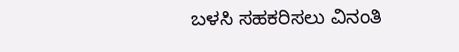ಬಳಸಿ ಸಹಕರಿಸಲು ವಿನಂತಿ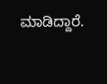ಮಾಡಿದ್ದಾರೆ.